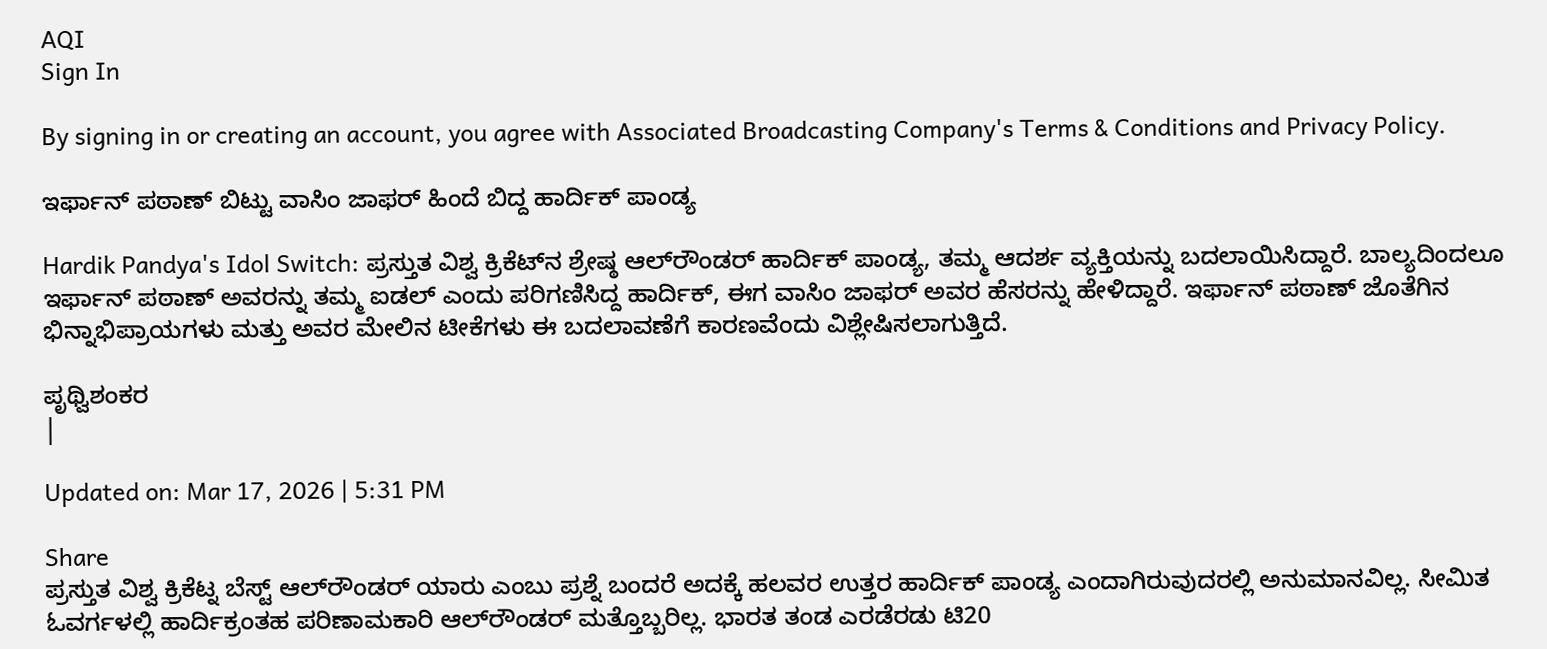AQI
Sign In

By signing in or creating an account, you agree with Associated Broadcasting Company's Terms & Conditions and Privacy Policy.

ಇರ್ಫಾನ್ ಪಠಾಣ್ ಬಿಟ್ಟು ವಾಸಿಂ ಜಾಫರ್ ಹಿಂದೆ ಬಿದ್ದ ಹಾರ್ದಿಕ್ ಪಾಂಡ್ಯ

Hardik Pandya's Idol Switch: ಪ್ರಸ್ತುತ ವಿಶ್ವ ಕ್ರಿಕೆಟ್‌ನ ಶ್ರೇಷ್ಠ ಆಲ್‌ರೌಂಡರ್ ಹಾರ್ದಿಕ್ ಪಾಂಡ್ಯ, ತಮ್ಮ ಆದರ್ಶ ವ್ಯಕ್ತಿಯನ್ನು ಬದಲಾಯಿಸಿದ್ದಾರೆ. ಬಾಲ್ಯದಿಂದಲೂ ಇರ್ಫಾನ್ ಪಠಾಣ್ ಅವರನ್ನು ತಮ್ಮ ಐಡಲ್ ಎಂದು ಪರಿಗಣಿಸಿದ್ದ ಹಾರ್ದಿಕ್, ಈಗ ವಾಸಿಂ ಜಾಫರ್ ಅವರ ಹೆಸರನ್ನು ಹೇಳಿದ್ದಾರೆ. ಇರ್ಫಾನ್ ಪಠಾಣ್ ಜೊತೆಗಿನ ಭಿನ್ನಾಭಿಪ್ರಾಯಗಳು ಮತ್ತು ಅವರ ಮೇಲಿನ ಟೀಕೆಗಳು ಈ ಬದಲಾವಣೆಗೆ ಕಾರಣವೆಂದು ವಿಶ್ಲೇಷಿಸಲಾಗುತ್ತಿದೆ.

ಪೃಥ್ವಿಶಂಕರ
|

Updated on: Mar 17, 2026 | 5:31 PM

Share
ಪ್ರಸ್ತುತ ವಿಶ್ವ ಕ್ರಿಕೆಟ್ನ ಬೆಸ್ಟ್ ಆಲ್‌ರೌಂಡರ್ ಯಾರು ಎಂಬು ಪ್ರಶ್ನೆ ಬಂದರೆ ಅದಕ್ಕೆ ಹಲವರ ಉತ್ತರ ಹಾರ್ದಿಕ್ ಪಾಂಡ್ಯ ಎಂದಾಗಿರುವುದರಲ್ಲಿ ಅನುಮಾನವಿಲ್ಲ. ಸೀಮಿತ ಓವರ್ಗಳಲ್ಲಿ ಹಾರ್ದಿಕ್ರಂತಹ ಪರಿಣಾಮಕಾರಿ ಆಲ್‌ರೌಂಡರ್ ಮತ್ತೊಬ್ಬರಿಲ್ಲ. ಭಾರತ ತಂಡ ಎರಡೆರಡು ಟಿ20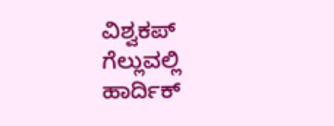ವಿಶ್ವಕಪ್ ಗೆಲ್ಲುವಲ್ಲಿ ಹಾರ್ದಿಕ್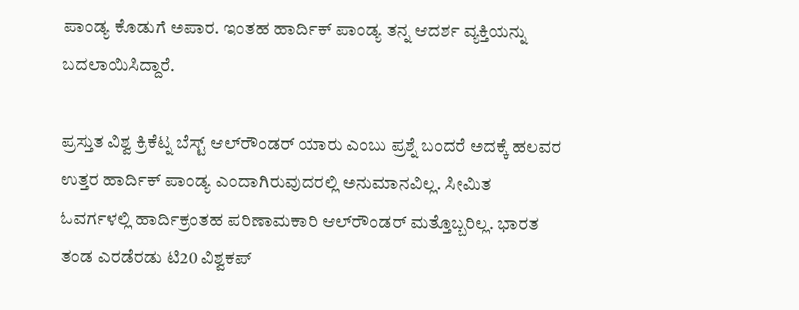ಪಾಂಡ್ಯ ಕೊಡುಗೆ ಅಪಾರ. ಇಂತಹ ಹಾರ್ದಿಕ್ ಪಾಂಡ್ಯ ತನ್ನ ಆದರ್ಶ ವ್ಯಕ್ತಿಯನ್ನು ಬದಲಾಯಿಸಿದ್ದಾರೆ.

ಪ್ರಸ್ತುತ ವಿಶ್ವ ಕ್ರಿಕೆಟ್ನ ಬೆಸ್ಟ್ ಆಲ್‌ರೌಂಡರ್ ಯಾರು ಎಂಬು ಪ್ರಶ್ನೆ ಬಂದರೆ ಅದಕ್ಕೆ ಹಲವರ ಉತ್ತರ ಹಾರ್ದಿಕ್ ಪಾಂಡ್ಯ ಎಂದಾಗಿರುವುದರಲ್ಲಿ ಅನುಮಾನವಿಲ್ಲ. ಸೀಮಿತ ಓವರ್ಗಳಲ್ಲಿ ಹಾರ್ದಿಕ್ರಂತಹ ಪರಿಣಾಮಕಾರಿ ಆಲ್‌ರೌಂಡರ್ ಮತ್ತೊಬ್ಬರಿಲ್ಲ. ಭಾರತ ತಂಡ ಎರಡೆರಡು ಟಿ20 ವಿಶ್ವಕಪ್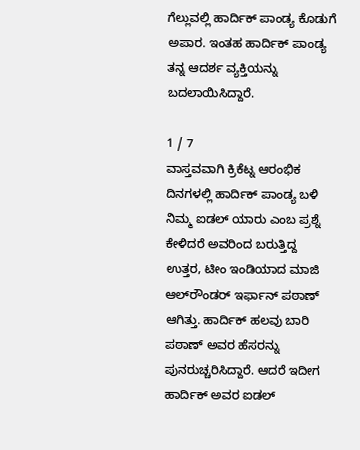ಗೆಲ್ಲುವಲ್ಲಿ ಹಾರ್ದಿಕ್ ಪಾಂಡ್ಯ ಕೊಡುಗೆ ಅಪಾರ. ಇಂತಹ ಹಾರ್ದಿಕ್ ಪಾಂಡ್ಯ ತನ್ನ ಆದರ್ಶ ವ್ಯಕ್ತಿಯನ್ನು ಬದಲಾಯಿಸಿದ್ದಾರೆ.

1 / 7
ವಾಸ್ತವವಾಗಿ ಕ್ರಿಕೆಟ್ನ ಆರಂಭಿಕ ದಿನಗಳಲ್ಲಿ ಹಾರ್ದಿಕ್ ಪಾಂಡ್ಯ ಬಳಿ ನಿಮ್ಮ ಐಡಲ್ ಯಾರು ಎಂಬ ಪ್ರಶ್ನೆ ಕೇಳಿದರೆ ಅವರಿಂದ ಬರುತ್ತಿದ್ದ ಉತ್ತರ, ಟೀಂ ಇಂಡಿಯಾದ ಮಾಜಿ ಆಲ್‌ರೌಂಡರ್ ಇರ್ಫಾನ್ ಪಠಾಣ್ ಆಗಿತ್ತು. ಹಾರ್ದಿಕ್ ಹಲವು ಬಾರಿ ಪಠಾಣ್ ಅವರ ಹೆಸರನ್ನು ಪುನರುಚ್ಚರಿಸಿದ್ದಾರೆ. ಆದರೆ ಇದೀಗ ಹಾರ್ದಿಕ್ ಅವರ ಐಡಲ್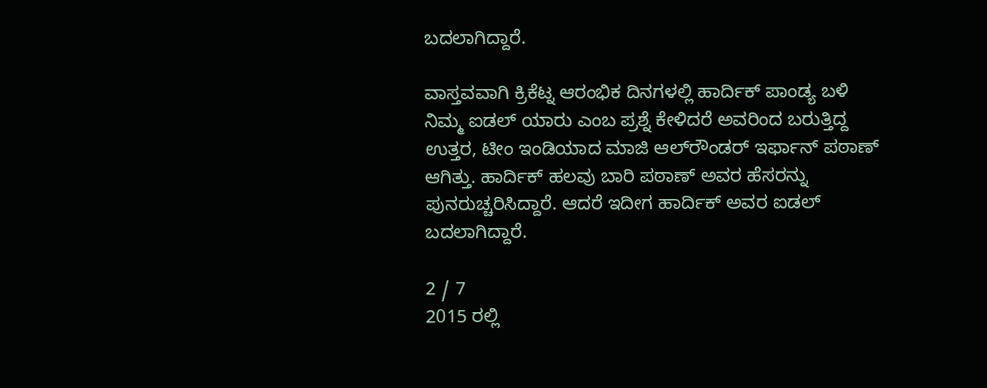ಬದಲಾಗಿದ್ದಾರೆ.

ವಾಸ್ತವವಾಗಿ ಕ್ರಿಕೆಟ್ನ ಆರಂಭಿಕ ದಿನಗಳಲ್ಲಿ ಹಾರ್ದಿಕ್ ಪಾಂಡ್ಯ ಬಳಿ ನಿಮ್ಮ ಐಡಲ್ ಯಾರು ಎಂಬ ಪ್ರಶ್ನೆ ಕೇಳಿದರೆ ಅವರಿಂದ ಬರುತ್ತಿದ್ದ ಉತ್ತರ, ಟೀಂ ಇಂಡಿಯಾದ ಮಾಜಿ ಆಲ್‌ರೌಂಡರ್ ಇರ್ಫಾನ್ ಪಠಾಣ್ ಆಗಿತ್ತು. ಹಾರ್ದಿಕ್ ಹಲವು ಬಾರಿ ಪಠಾಣ್ ಅವರ ಹೆಸರನ್ನು ಪುನರುಚ್ಚರಿಸಿದ್ದಾರೆ. ಆದರೆ ಇದೀಗ ಹಾರ್ದಿಕ್ ಅವರ ಐಡಲ್ ಬದಲಾಗಿದ್ದಾರೆ.

2 / 7
2015 ರಲ್ಲಿ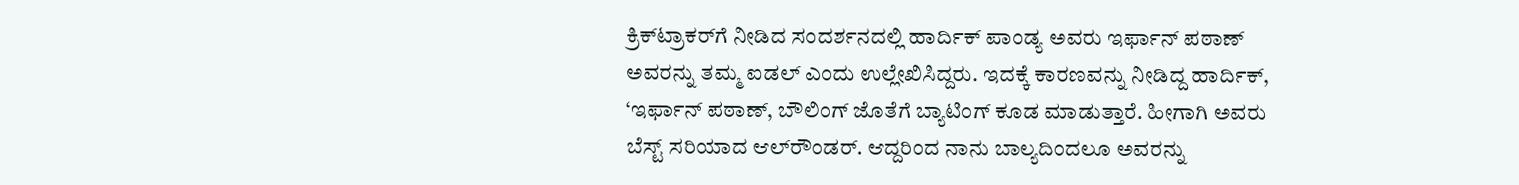ಕ್ರಿಕ್‌ಟ್ರಾಕರ್‌ಗೆ ನೀಡಿದ ಸಂದರ್ಶನದಲ್ಲಿ ಹಾರ್ದಿಕ್ ಪಾಂಡ್ಯ ಅವರು ಇರ್ಫಾನ್ ಪಠಾಣ್ ಅವರನ್ನು ತಮ್ಮ ಐಡಲ್ ಎಂದು ಉಲ್ಲೇಖಿಸಿದ್ದರು. ಇದಕ್ಕೆ ಕಾರಣವನ್ನು ನೀಡಿದ್ದ ಹಾರ್ದಿಕ್, ‘ಇರ್ಫಾನ್ ಪಠಾಣ್, ಬೌಲಿಂಗ್ ಜೊತೆಗೆ ಬ್ಯಾಟಿಂಗ್ ಕೂಡ ಮಾಡುತ್ತಾರೆ. ಹೀಗಾಗಿ ಅವರು ಬೆಸ್ಟ್ ಸರಿಯಾದ ಆಲ್‌ರೌಂಡರ್. ಆದ್ದರಿಂದ ನಾನು ಬಾಲ್ಯದಿಂದಲೂ ಅವರನ್ನು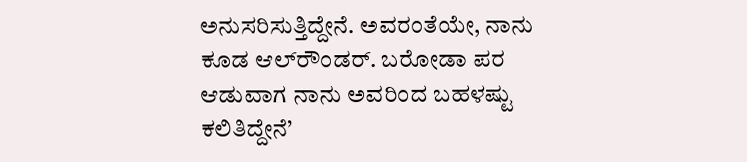ಅನುಸರಿಸುತ್ತಿದ್ದೇನೆ. ಅವರಂತೆಯೇ, ನಾನು ಕೂಡ ಆಲ್‌ರೌಂಡರ್. ಬರೋಡಾ ಪರ ಆಡುವಾಗ ನಾನು ಅವರಿಂದ ಬಹಳಷ್ಟು ಕಲಿತಿದ್ದೇನೆ’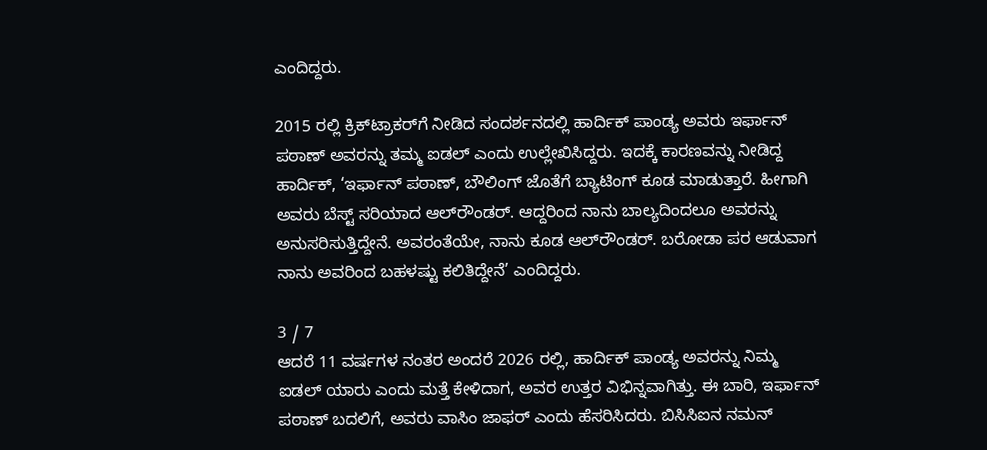ಎಂದಿದ್ದರು.

2015 ರಲ್ಲಿ ಕ್ರಿಕ್‌ಟ್ರಾಕರ್‌ಗೆ ನೀಡಿದ ಸಂದರ್ಶನದಲ್ಲಿ ಹಾರ್ದಿಕ್ ಪಾಂಡ್ಯ ಅವರು ಇರ್ಫಾನ್ ಪಠಾಣ್ ಅವರನ್ನು ತಮ್ಮ ಐಡಲ್ ಎಂದು ಉಲ್ಲೇಖಿಸಿದ್ದರು. ಇದಕ್ಕೆ ಕಾರಣವನ್ನು ನೀಡಿದ್ದ ಹಾರ್ದಿಕ್, ‘ಇರ್ಫಾನ್ ಪಠಾಣ್, ಬೌಲಿಂಗ್ ಜೊತೆಗೆ ಬ್ಯಾಟಿಂಗ್ ಕೂಡ ಮಾಡುತ್ತಾರೆ. ಹೀಗಾಗಿ ಅವರು ಬೆಸ್ಟ್ ಸರಿಯಾದ ಆಲ್‌ರೌಂಡರ್. ಆದ್ದರಿಂದ ನಾನು ಬಾಲ್ಯದಿಂದಲೂ ಅವರನ್ನು ಅನುಸರಿಸುತ್ತಿದ್ದೇನೆ. ಅವರಂತೆಯೇ, ನಾನು ಕೂಡ ಆಲ್‌ರೌಂಡರ್. ಬರೋಡಾ ಪರ ಆಡುವಾಗ ನಾನು ಅವರಿಂದ ಬಹಳಷ್ಟು ಕಲಿತಿದ್ದೇನೆ’ ಎಂದಿದ್ದರು.

3 / 7
ಆದರೆ 11 ವರ್ಷಗಳ ನಂತರ ಅಂದರೆ 2026 ರಲ್ಲಿ, ಹಾರ್ದಿಕ್ ಪಾಂಡ್ಯ ಅವರನ್ನು ನಿಮ್ಮ ಐಡಲ್ ಯಾರು ಎಂದು ಮತ್ತೆ ಕೇಳಿದಾಗ, ಅವರ ಉತ್ತರ ವಿಭಿನ್ನವಾಗಿತ್ತು. ಈ ಬಾರಿ, ಇರ್ಫಾನ್ ಪಠಾಣ್ ಬದಲಿಗೆ, ಅವರು ವಾಸಿಂ ಜಾಫರ್ ಎಂದು ಹೆಸರಿಸಿದರು. ಬಿಸಿಸಿಐನ ನಮನ್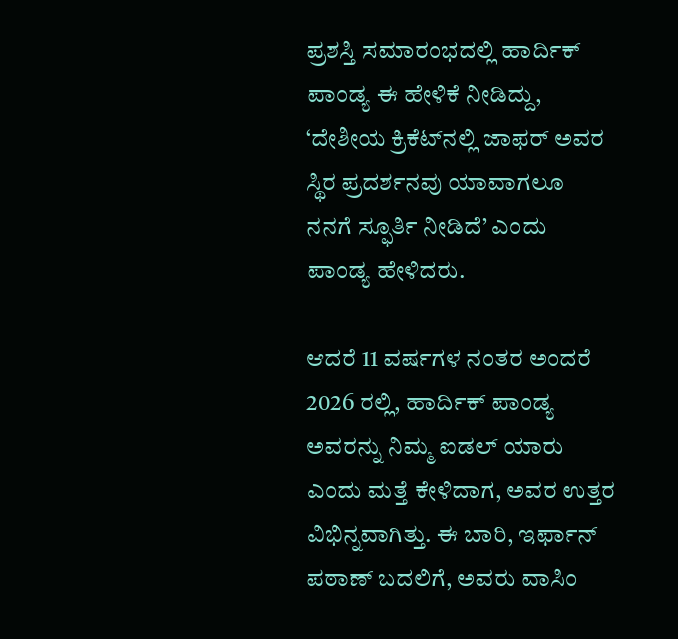ಪ್ರಶಸ್ತಿ ಸಮಾರಂಭದಲ್ಲಿ ಹಾರ್ದಿಕ್ ಪಾಂಡ್ಯ ಈ ಹೇಳಿಕೆ ನೀಡಿದ್ದು, ‘ದೇಶೀಯ ಕ್ರಿಕೆಟ್‌ನಲ್ಲಿ ಜಾಫರ್ ಅವರ ಸ್ಥಿರ ಪ್ರದರ್ಶನವು ಯಾವಾಗಲೂ ನನಗೆ ಸ್ಫೂರ್ತಿ ನೀಡಿದೆ’ ಎಂದು ಪಾಂಡ್ಯ ಹೇಳಿದರು.

ಆದರೆ 11 ವರ್ಷಗಳ ನಂತರ ಅಂದರೆ 2026 ರಲ್ಲಿ, ಹಾರ್ದಿಕ್ ಪಾಂಡ್ಯ ಅವರನ್ನು ನಿಮ್ಮ ಐಡಲ್ ಯಾರು ಎಂದು ಮತ್ತೆ ಕೇಳಿದಾಗ, ಅವರ ಉತ್ತರ ವಿಭಿನ್ನವಾಗಿತ್ತು. ಈ ಬಾರಿ, ಇರ್ಫಾನ್ ಪಠಾಣ್ ಬದಲಿಗೆ, ಅವರು ವಾಸಿಂ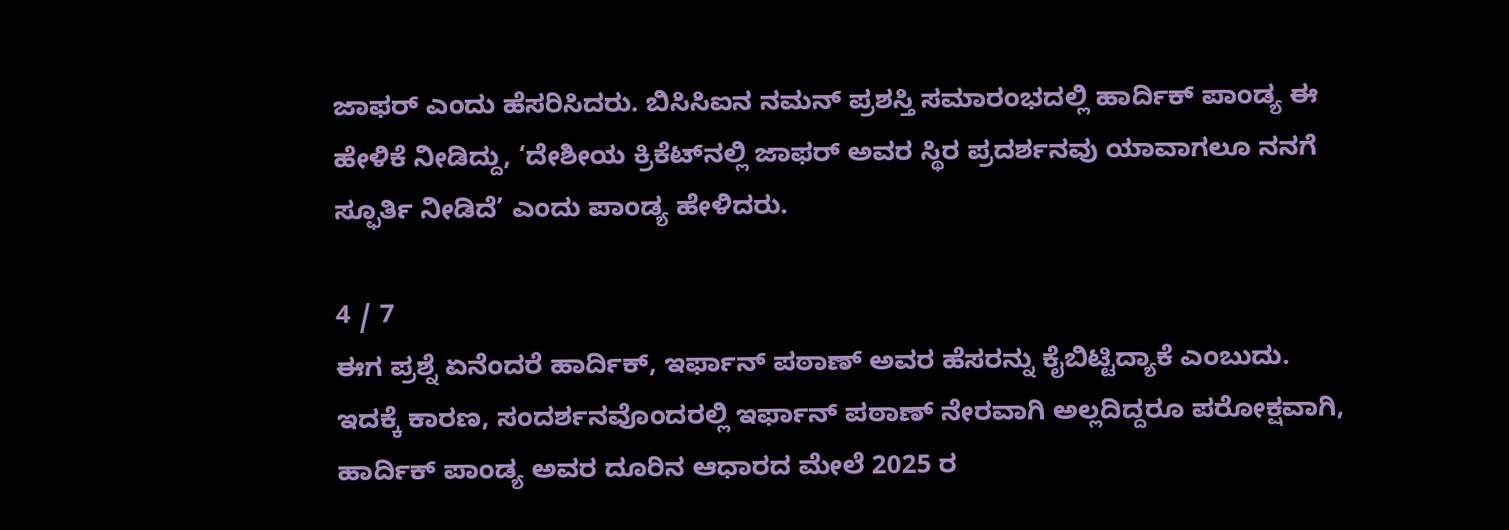ಜಾಫರ್ ಎಂದು ಹೆಸರಿಸಿದರು. ಬಿಸಿಸಿಐನ ನಮನ್ ಪ್ರಶಸ್ತಿ ಸಮಾರಂಭದಲ್ಲಿ ಹಾರ್ದಿಕ್ ಪಾಂಡ್ಯ ಈ ಹೇಳಿಕೆ ನೀಡಿದ್ದು, ‘ದೇಶೀಯ ಕ್ರಿಕೆಟ್‌ನಲ್ಲಿ ಜಾಫರ್ ಅವರ ಸ್ಥಿರ ಪ್ರದರ್ಶನವು ಯಾವಾಗಲೂ ನನಗೆ ಸ್ಫೂರ್ತಿ ನೀಡಿದೆ’ ಎಂದು ಪಾಂಡ್ಯ ಹೇಳಿದರು.

4 / 7
ಈಗ ಪ್ರಶ್ನೆ ಏನೆಂದರೆ ಹಾರ್ದಿಕ್, ಇರ್ಫಾನ್ ಪಠಾಣ್ ಅವರ ಹೆಸರನ್ನು ಕೈಬಿಟ್ಟಿದ್ಯಾಕೆ ಎಂಬುದು. ಇದಕ್ಕೆ ಕಾರಣ, ಸಂದರ್ಶನವೊಂದರಲ್ಲಿ ಇರ್ಫಾನ್ ಪಠಾಣ್ ನೇರವಾಗಿ ಅಲ್ಲದಿದ್ದರೂ ಪರೋಕ್ಷವಾಗಿ, ಹಾರ್ದಿಕ್ ಪಾಂಡ್ಯ ಅವರ ದೂರಿನ ಆಧಾರದ ಮೇಲೆ 2025 ರ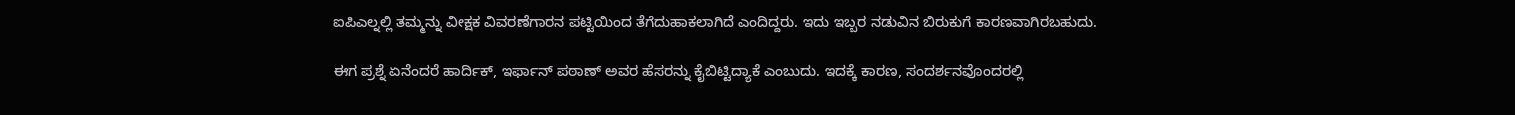ಐಪಿಎಲ್ನಲ್ಲಿ ತಮ್ಮನ್ನು ವೀಕ್ಷಕ ವಿವರಣೆಗಾರನ ಪಟ್ಟಿಯಿಂದ ತೆಗೆದುಹಾಕಲಾಗಿದೆ ಎಂದಿದ್ದರು. ಇದು ಇಬ್ಬರ ನಡುವಿನ ಬಿರುಕುಗೆ ಕಾರಣವಾಗಿರಬಹುದು.

ಈಗ ಪ್ರಶ್ನೆ ಏನೆಂದರೆ ಹಾರ್ದಿಕ್, ಇರ್ಫಾನ್ ಪಠಾಣ್ ಅವರ ಹೆಸರನ್ನು ಕೈಬಿಟ್ಟಿದ್ಯಾಕೆ ಎಂಬುದು. ಇದಕ್ಕೆ ಕಾರಣ, ಸಂದರ್ಶನವೊಂದರಲ್ಲಿ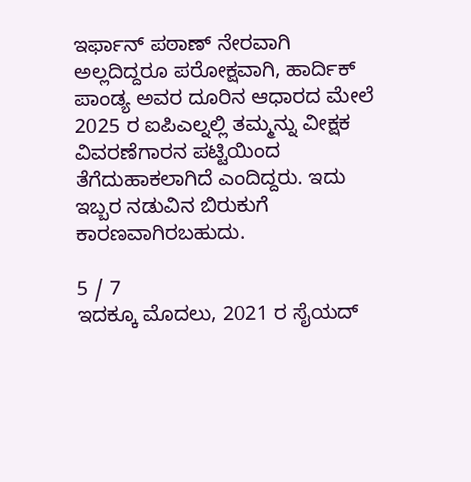ಇರ್ಫಾನ್ ಪಠಾಣ್ ನೇರವಾಗಿ ಅಲ್ಲದಿದ್ದರೂ ಪರೋಕ್ಷವಾಗಿ, ಹಾರ್ದಿಕ್ ಪಾಂಡ್ಯ ಅವರ ದೂರಿನ ಆಧಾರದ ಮೇಲೆ 2025 ರ ಐಪಿಎಲ್ನಲ್ಲಿ ತಮ್ಮನ್ನು ವೀಕ್ಷಕ ವಿವರಣೆಗಾರನ ಪಟ್ಟಿಯಿಂದ ತೆಗೆದುಹಾಕಲಾಗಿದೆ ಎಂದಿದ್ದರು. ಇದು ಇಬ್ಬರ ನಡುವಿನ ಬಿರುಕುಗೆ ಕಾರಣವಾಗಿರಬಹುದು.

5 / 7
ಇದಕ್ಕೂ ಮೊದಲು, 2021 ರ ಸೈಯದ್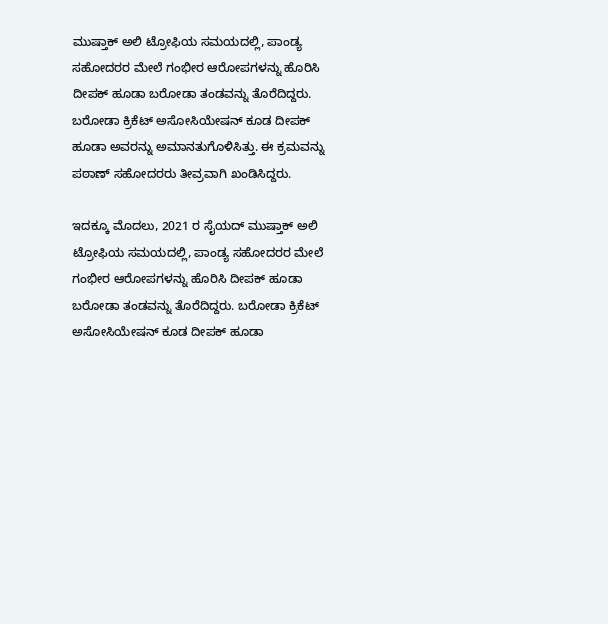ಮುಷ್ತಾಕ್ ಅಲಿ ಟ್ರೋಫಿಯ ಸಮಯದಲ್ಲಿ, ಪಾಂಡ್ಯ ಸಹೋದರರ ಮೇಲೆ ಗಂಭೀರ ಆರೋಪಗಳನ್ನು ಹೊರಿಸಿ ದೀಪಕ್ ಹೂಡಾ ಬರೋಡಾ ತಂಡವನ್ನು ತೊರೆದಿದ್ದರು. ಬರೋಡಾ ಕ್ರಿಕೆಟ್ ಅಸೋಸಿಯೇಷನ್ ಕೂಡ ದೀಪಕ್ ಹೂಡಾ ಅವರನ್ನು ಅಮಾನತುಗೊಳಿಸಿತ್ತು. ಈ ಕ್ರಮವನ್ನು ಪಠಾಣ್ ಸಹೋದರರು ತೀವ್ರವಾಗಿ ಖಂಡಿಸಿದ್ದರು.

ಇದಕ್ಕೂ ಮೊದಲು, 2021 ರ ಸೈಯದ್ ಮುಷ್ತಾಕ್ ಅಲಿ ಟ್ರೋಫಿಯ ಸಮಯದಲ್ಲಿ, ಪಾಂಡ್ಯ ಸಹೋದರರ ಮೇಲೆ ಗಂಭೀರ ಆರೋಪಗಳನ್ನು ಹೊರಿಸಿ ದೀಪಕ್ ಹೂಡಾ ಬರೋಡಾ ತಂಡವನ್ನು ತೊರೆದಿದ್ದರು. ಬರೋಡಾ ಕ್ರಿಕೆಟ್ ಅಸೋಸಿಯೇಷನ್ ಕೂಡ ದೀಪಕ್ ಹೂಡಾ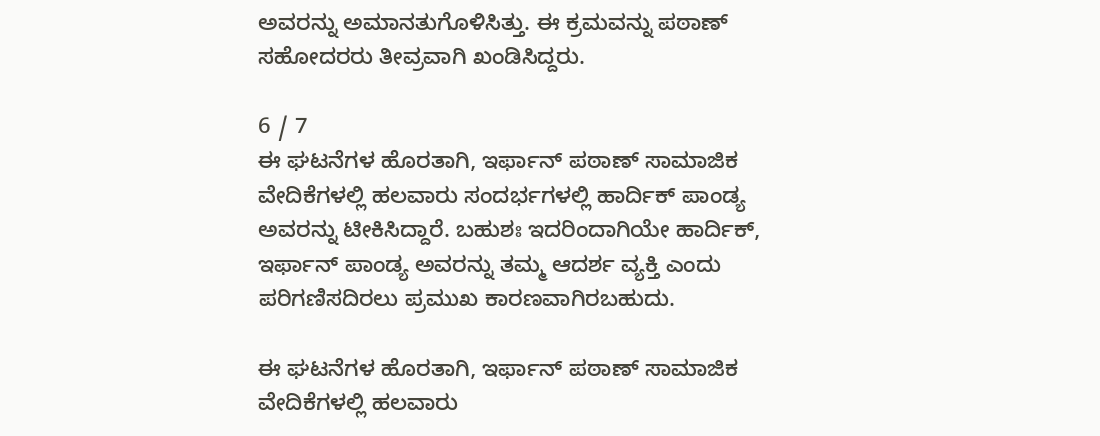ಅವರನ್ನು ಅಮಾನತುಗೊಳಿಸಿತ್ತು. ಈ ಕ್ರಮವನ್ನು ಪಠಾಣ್ ಸಹೋದರರು ತೀವ್ರವಾಗಿ ಖಂಡಿಸಿದ್ದರು.

6 / 7
ಈ ಘಟನೆಗಳ ಹೊರತಾಗಿ, ಇರ್ಫಾನ್ ಪಠಾಣ್ ಸಾಮಾಜಿಕ ವೇದಿಕೆಗಳಲ್ಲಿ ಹಲವಾರು ಸಂದರ್ಭಗಳಲ್ಲಿ ಹಾರ್ದಿಕ್ ಪಾಂಡ್ಯ ಅವರನ್ನು ಟೀಕಿಸಿದ್ದಾರೆ. ಬಹುಶಃ ಇದರಿಂದಾಗಿಯೇ ಹಾರ್ದಿಕ್, ಇರ್ಫಾನ್ ಪಾಂಡ್ಯ ಅವರನ್ನು ತಮ್ಮ ಆದರ್ಶ ವ್ಯಕ್ತಿ ಎಂದು ಪರಿಗಣಿಸದಿರಲು ಪ್ರಮುಖ ಕಾರಣವಾಗಿರಬಹುದು.

ಈ ಘಟನೆಗಳ ಹೊರತಾಗಿ, ಇರ್ಫಾನ್ ಪಠಾಣ್ ಸಾಮಾಜಿಕ ವೇದಿಕೆಗಳಲ್ಲಿ ಹಲವಾರು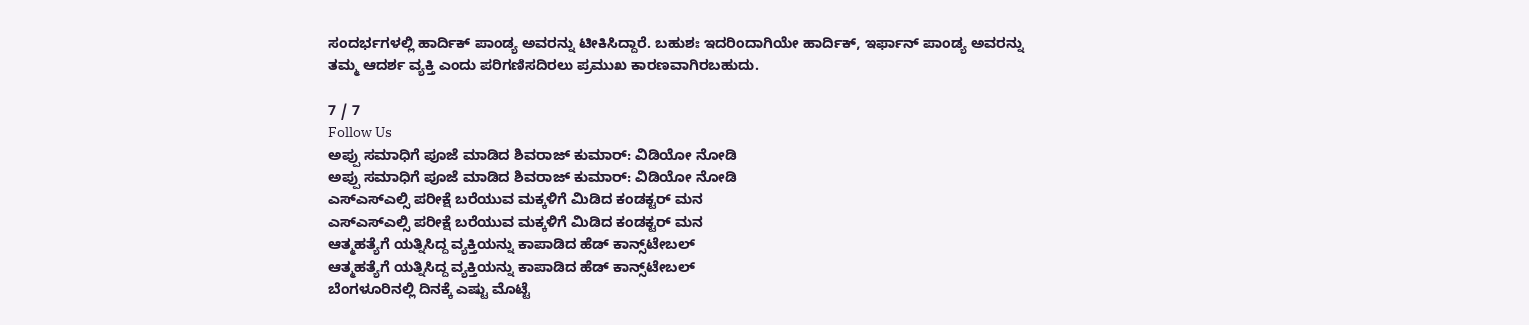ಸಂದರ್ಭಗಳಲ್ಲಿ ಹಾರ್ದಿಕ್ ಪಾಂಡ್ಯ ಅವರನ್ನು ಟೀಕಿಸಿದ್ದಾರೆ. ಬಹುಶಃ ಇದರಿಂದಾಗಿಯೇ ಹಾರ್ದಿಕ್, ಇರ್ಫಾನ್ ಪಾಂಡ್ಯ ಅವರನ್ನು ತಮ್ಮ ಆದರ್ಶ ವ್ಯಕ್ತಿ ಎಂದು ಪರಿಗಣಿಸದಿರಲು ಪ್ರಮುಖ ಕಾರಣವಾಗಿರಬಹುದು.

7 / 7
Follow Us
ಅಪ್ಪು ಸಮಾಧಿಗೆ ಪೂಜೆ ಮಾಡಿದ ಶಿವರಾಜ್ ಕುಮಾರ್: ವಿಡಿಯೋ ನೋಡಿ
ಅಪ್ಪು ಸಮಾಧಿಗೆ ಪೂಜೆ ಮಾಡಿದ ಶಿವರಾಜ್ ಕುಮಾರ್: ವಿಡಿಯೋ ನೋಡಿ
ಎಸ್ಎಸ್ಎಲ್ಸಿ ಪರೀಕ್ಷೆ ಬರೆಯುವ ಮಕ್ಕಳಿಗೆ ಮಿಡಿದ ಕಂಡಕ್ಟರ್ ಮನ
ಎಸ್ಎಸ್ಎಲ್ಸಿ ಪರೀಕ್ಷೆ ಬರೆಯುವ ಮಕ್ಕಳಿಗೆ ಮಿಡಿದ ಕಂಡಕ್ಟರ್ ಮನ
ಆತ್ಮಹತ್ಯೆಗೆ ಯತ್ನಿಸಿದ್ದ ವ್ಯಕ್ತಿಯನ್ನು ಕಾಪಾಡಿದ ಹೆಡ್ ಕಾನ್ಸ್‌ಟೇಬಲ್
ಆತ್ಮಹತ್ಯೆಗೆ ಯತ್ನಿಸಿದ್ದ ವ್ಯಕ್ತಿಯನ್ನು ಕಾಪಾಡಿದ ಹೆಡ್ ಕಾನ್ಸ್‌ಟೇಬಲ್
ಬೆಂಗಳೂರಿನಲ್ಲಿ ದಿನಕ್ಕೆ ಎಷ್ಟು ಮೊಟ್ಟೆ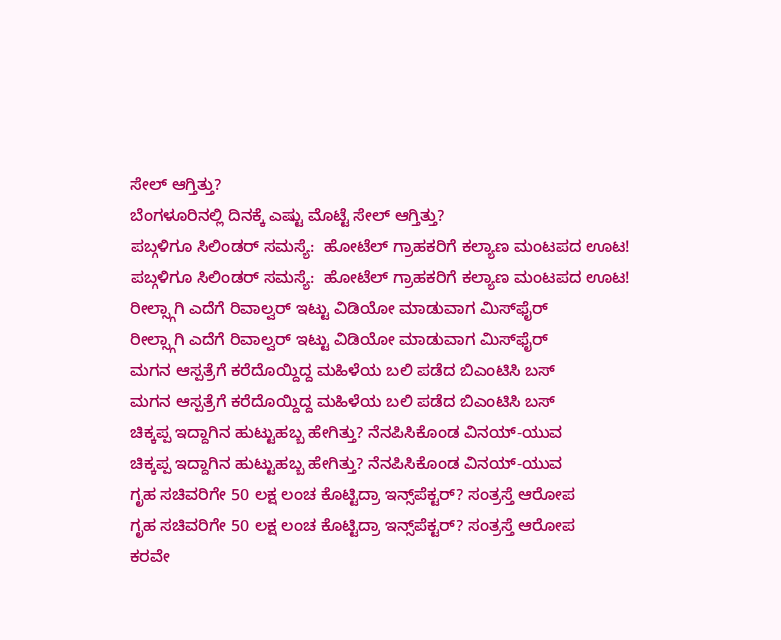ಸೇಲ್ ಆಗ್ತಿತ್ತು?
ಬೆಂಗಳೂರಿನಲ್ಲಿ ದಿನಕ್ಕೆ ಎಷ್ಟು ಮೊಟ್ಟೆ ಸೇಲ್ ಆಗ್ತಿತ್ತು?
ಪಬ್ಗಳಿಗೂ ಸಿಲಿಂಡರ್ ಸಮಸ್ಯೆ:  ಹೋಟೆಲ್ ಗ್ರಾಹಕರಿಗೆ ಕಲ್ಯಾಣ ಮಂಟಪದ ಊಟ!
ಪಬ್ಗಳಿಗೂ ಸಿಲಿಂಡರ್ ಸಮಸ್ಯೆ:  ಹೋಟೆಲ್ ಗ್ರಾಹಕರಿಗೆ ಕಲ್ಯಾಣ ಮಂಟಪದ ಊಟ!
ರೀಲ್ಸ್ಗಾಗಿ ಎದೆಗೆ ರಿವಾಲ್ವರ್ ಇಟ್ಟು ವಿಡಿಯೋ ಮಾಡುವಾಗ ಮಿಸ್‌ಫೈರ್
ರೀಲ್ಸ್ಗಾಗಿ ಎದೆಗೆ ರಿವಾಲ್ವರ್ ಇಟ್ಟು ವಿಡಿಯೋ ಮಾಡುವಾಗ ಮಿಸ್‌ಫೈರ್
ಮಗನ ಆಸ್ಪತ್ರೆಗೆ ಕರೆದೊಯ್ದಿದ್ದ ಮಹಿಳೆಯ ಬಲಿ ಪಡೆದ ಬಿಎಂಟಿಸಿ ಬಸ್
ಮಗನ ಆಸ್ಪತ್ರೆಗೆ ಕರೆದೊಯ್ದಿದ್ದ ಮಹಿಳೆಯ ಬಲಿ ಪಡೆದ ಬಿಎಂಟಿಸಿ ಬಸ್
ಚಿಕ್ಕಪ್ಪ ಇದ್ದಾಗಿನ ಹುಟ್ಟುಹಬ್ಬ ಹೇಗಿತ್ತು? ನೆನಪಿಸಿಕೊಂಡ ವಿನಯ್-ಯುವ
ಚಿಕ್ಕಪ್ಪ ಇದ್ದಾಗಿನ ಹುಟ್ಟುಹಬ್ಬ ಹೇಗಿತ್ತು? ನೆನಪಿಸಿಕೊಂಡ ವಿನಯ್-ಯುವ
ಗೃಹ ಸಚಿವರಿಗೇ 50 ಲಕ್ಷ ಲಂಚ ಕೊಟ್ಟಿದ್ರಾ ಇನ್ಸ್‌ಪೆಕ್ಟರ್? ಸಂತ್ರಸ್ತೆ ಆರೋಪ
ಗೃಹ ಸಚಿವರಿಗೇ 50 ಲಕ್ಷ ಲಂಚ ಕೊಟ್ಟಿದ್ರಾ ಇನ್ಸ್‌ಪೆಕ್ಟರ್? ಸಂತ್ರಸ್ತೆ ಆರೋಪ
ಕರವೇ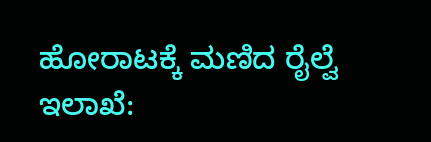ಹೋರಾಟಕ್ಕೆ ಮಣಿದ ರೈಲ್ವೆ ಇಲಾಖೆ: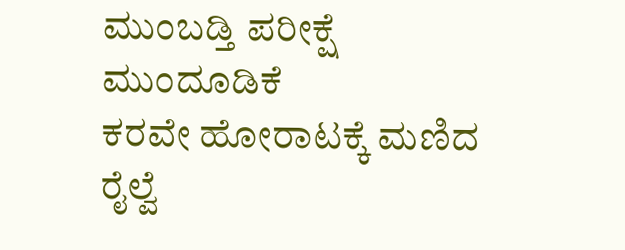ಮುಂಬಡ್ತಿ ಪರೀಕ್ಷೆ ಮುಂದೂಡಿಕೆ
ಕರವೇ ಹೋರಾಟಕ್ಕೆ ಮಣಿದ ರೈಲ್ವೆ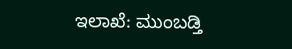ಇಲಾಖೆ: ಮುಂಬಡ್ತಿ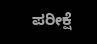ಪರೀಕ್ಷೆ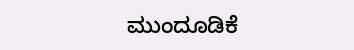ಮುಂದೂಡಿಕೆ